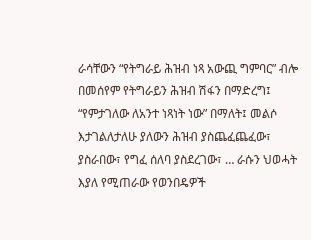ራሳቸውን “የትግራይ ሕዝብ ነጻ አውጪ ግምባር” ብሎ በመሰየም የትግራይን ሕዝብ ሽፋን በማድረግ፤ “የምታገለው ለአንተ ነጻነት ነው” በማለት፤ መልሶ እታገልለታለሁ ያለውን ሕዝብ ያስጨፈጨፈው፣ ያስራበው፣ የግፈ ሰለባ ያስደረገው፣ … ራሱን ህወሓት እያለ የሚጠራው የወንበዴዎች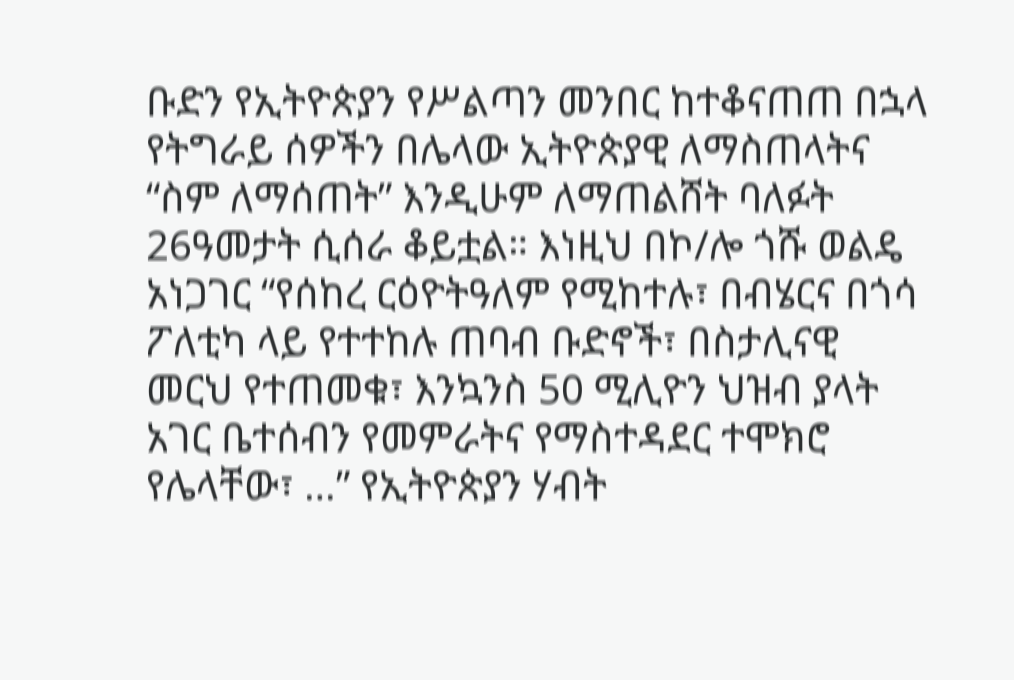ቡድን የኢትዮጵያን የሥልጣን መንበር ከተቆናጠጠ በኋላ የትግራይ ሰዎችን በሌላው ኢትዮጵያዊ ለማስጠላትና “ስም ለማሰጠት” እንዲሁም ለማጠልሸት ባለፉት 26ዓመታት ሲሰራ ቆይቷል። እነዚህ በኮ/ሎ ጎሹ ወልዴ አነጋገር “የሰከረ ርዕዮትዓለም የሚከተሉ፣ በብሄርና በጎሳ ፖለቲካ ላይ የተተከሉ ጠባብ ቡድኖች፣ በስታሊናዊ መርህ የተጠመቁ፣ እንኳንስ 50 ሚሊዮን ህዝብ ያላት አገር ቤተሰብን የመምራትና የማስተዳደር ተሞክሮ የሌላቸው፣ …” የኢትዮጵያን ሃብት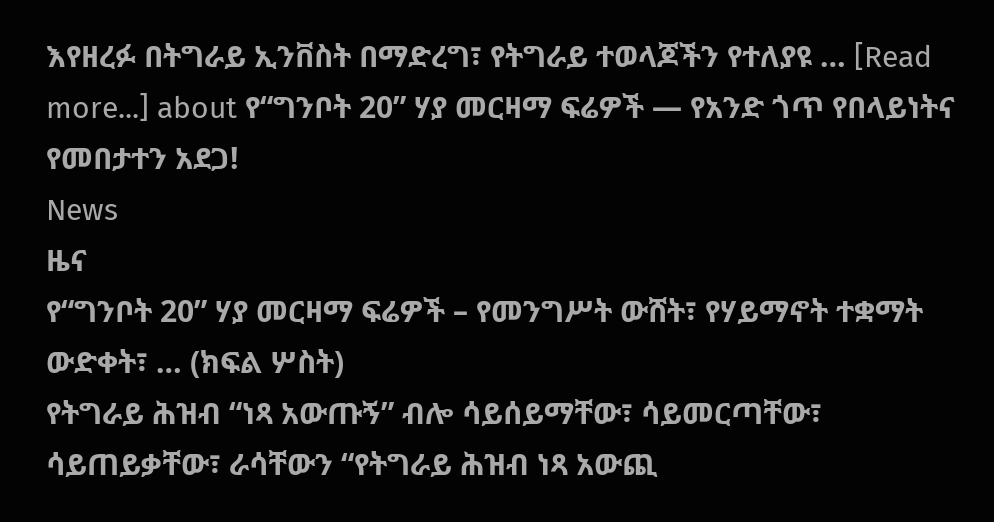እየዘረፉ በትግራይ ኢንቨስት በማድረግ፣ የትግራይ ተወላጆችን የተለያዩ … [Read more...] about የ“ግንቦት 20” ሃያ መርዛማ ፍሬዎች — የአንድ ጎጥ የበላይነትና የመበታተን አደጋ!
News
ዜና
የ“ግንቦት 20” ሃያ መርዛማ ፍሬዎች – የመንግሥት ውሸት፣ የሃይማኖት ተቋማት ውድቀት፣ … (ክፍል ሦስት)
የትግራይ ሕዝብ “ነጻ አውጡኝ” ብሎ ሳይሰይማቸው፣ ሳይመርጣቸው፣ ሳይጠይቃቸው፣ ራሳቸውን “የትግራይ ሕዝብ ነጻ አውጪ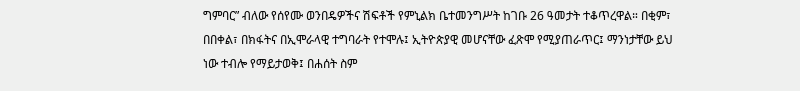ግምባር” ብለው የሰየሙ ወንበዴዎችና ሽፍቶች የምኒልክ ቤተመንግሥት ከገቡ 26 ዓመታት ተቆጥረዋል። በቂም፣ በበቀል፣ በክፋትና በኢሞራላዊ ተግባራት የተሞሉ፤ ኢትዮጵያዊ መሆናቸው ፈጽሞ የሚያጠራጥር፤ ማንነታቸው ይህ ነው ተብሎ የማይታወቅ፤ በሐሰት ስም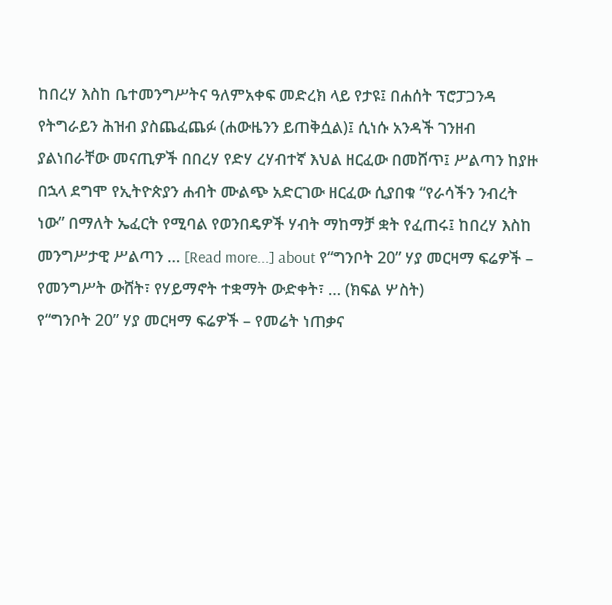ከበረሃ እስከ ቤተመንግሥትና ዓለምአቀፍ መድረክ ላይ የታዩ፤ በሐሰት ፕሮፓጋንዳ የትግራይን ሕዝብ ያስጨፈጨፉ (ሐውዜንን ይጠቅሷል)፤ ሲነሱ አንዳች ገንዘብ ያልነበራቸው መናጢዎች በበረሃ የድሃ ረሃብተኛ እህል ዘርፈው በመሸጥ፤ ሥልጣን ከያዙ በኋላ ደግሞ የኢትዮጵያን ሐብት ሙልጭ አድርገው ዘርፈው ሲያበቁ “የራሳችን ንብረት ነው” በማለት ኤፈርት የሚባል የወንበዴዎች ሃብት ማከማቻ ቋት የፈጠሩ፤ ከበረሃ እስከ መንግሥታዊ ሥልጣን … [Read more...] about የ“ግንቦት 20” ሃያ መርዛማ ፍሬዎች – የመንግሥት ውሸት፣ የሃይማኖት ተቋማት ውድቀት፣ … (ክፍል ሦስት)
የ“ግንቦት 20” ሃያ መርዛማ ፍሬዎች – የመሬት ነጠቃና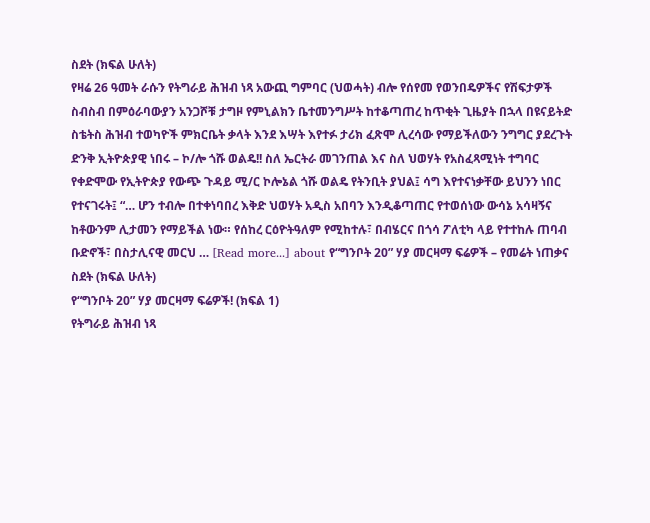ስደት (ክፍል ሁለት)
የዛሬ 26 ዓመት ራሱን የትግራይ ሕዝብ ነጻ አውጪ ግምባር (ህወሓት) ብሎ የሰየመ የወንበዴዎችና የሽፍታዎች ስብስብ በምዕራባውያን አንጋሾቹ ታግዞ የምኒልክን ቤተመንግሥት ከተቆጣጠረ ከጥቂት ጊዜያት በኋላ በዩናይትድ ስቴትስ ሕዝብ ተወካዮች ምክርቤት ቃላት እንደ እሣት እየተፉ ታሪክ ፈጽሞ ሊረሳው የማይችለውን ንግግር ያደረጉት ድንቅ ኢትዮጵያዊ ነበሩ – ኮ/ሎ ጎሹ ወልዴ!! ስለ ኤርትራ መገንጠል እና ስለ ህወሃት የአስፈጻሚነት ተግባር የቀድሞው የኢትዮጵያ የውጭ ጉዳይ ሚ/ር ኮሎኔል ጎሹ ወልዴ የትንቢት ያህል፤ ሳግ እየተናነቃቸው ይህንን ነበር የተናገሩት፤ “… ሆን ተብሎ በተቀነባበረ እቅድ ህወሃት አዲስ አበባን እንዲቆጣጠር የተወሰነው ውሳኔ አሳዛኝና ከቶውንም ሊታመን የማይችል ነው። የሰከረ ርዕዮትዓለም የሚከተሉ፣ በብሄርና በጎሳ ፖለቲካ ላይ የተተከሉ ጠባብ ቡድኖች፣ በስታሊናዊ መርህ … [Read more...] about የ“ግንቦት 20” ሃያ መርዛማ ፍሬዎች – የመሬት ነጠቃና ስደት (ክፍል ሁለት)
የ“ግንቦት 20” ሃያ መርዛማ ፍሬዎች! (ክፍል 1)
የትግራይ ሕዝብ ነጻ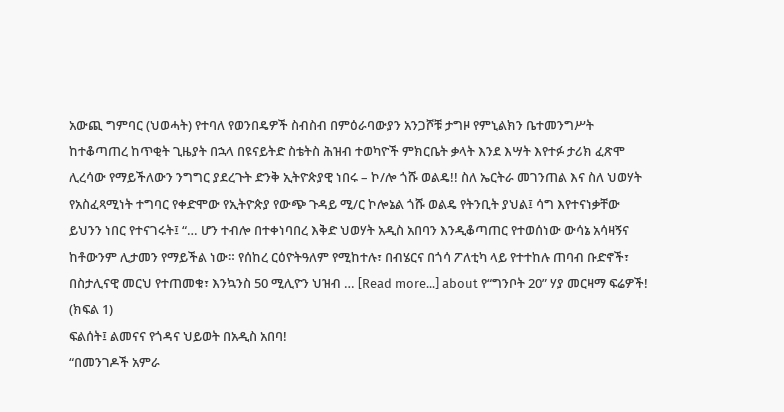አውጪ ግምባር (ህወሓት) የተባለ የወንበዴዎች ስብስብ በምዕራባውያን አንጋሾቹ ታግዞ የምኒልክን ቤተመንግሥት ከተቆጣጠረ ከጥቂት ጊዜያት በኋላ በዩናይትድ ስቴትስ ሕዝብ ተወካዮች ምክርቤት ቃላት እንደ እሣት እየተፉ ታሪክ ፈጽሞ ሊረሳው የማይችለውን ንግግር ያደረጉት ድንቅ ኢትዮጵያዊ ነበሩ – ኮ/ሎ ጎሹ ወልዴ!! ስለ ኤርትራ መገንጠል እና ስለ ህወሃት የአስፈጻሚነት ተግባር የቀድሞው የኢትዮጵያ የውጭ ጉዳይ ሚ/ር ኮሎኔል ጎሹ ወልዴ የትንቢት ያህል፤ ሳግ እየተናነቃቸው ይህንን ነበር የተናገሩት፤ “… ሆን ተብሎ በተቀነባበረ እቅድ ህወሃት አዲስ አበባን እንዲቆጣጠር የተወሰነው ውሳኔ አሳዛኝና ከቶውንም ሊታመን የማይችል ነው። የሰከረ ርዕዮትዓለም የሚከተሉ፣ በብሄርና በጎሳ ፖለቲካ ላይ የተተከሉ ጠባብ ቡድኖች፣ በስታሊናዊ መርህ የተጠመቁ፣ እንኳንስ 50 ሚሊዮን ህዝብ … [Read more...] about የ“ግንቦት 20” ሃያ መርዛማ ፍሬዎች! (ክፍል 1)
ፍልሰት፤ ልመናና የጎዳና ህይወት በአዲስ አበባ!
“በመንገዶች አምራ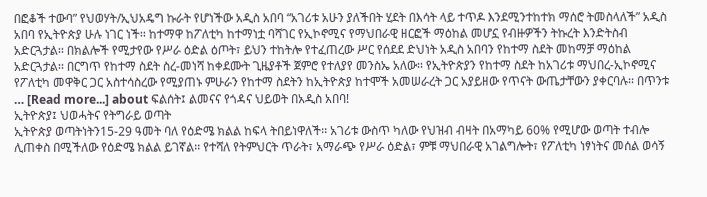በፎቆች ተውባ” የህወሃት/ኢህአዴግ ኩራት የሆነችው አዲስ አበባ “አገሪቱ አሁን ያለችበት ሂደት በእሳት ላይ ተጥዶ እንደሚንተከተክ ማሰሮ ትመስላለች” አዲስ አበባ የኢትዮጵያ ሁሉ ነገር ነች፡፡ ከተማዋ ከፖለቲካ ከተማነቷ ባሻገር የኢኮኖሚና የማህበራዊ ዘርፎች ማዕከል መሆኗ የብዙዎችን ትኩረት እንድትስብ አድርጓታል፡፡ በክልሎች የሚታየው የሥራ ዕድል ዕጦት፣ ይህን ተከትሎ የተፈጠረው ሥር የሰደደ ድህነት አዲስ አበባን የከተማ ስደት መከማቻ ማዕከል አድርጓታል፡፡ በርግጥ የከተማ ስደት ስረ-መነሻ ከቀደሙት ጊዜያቶች ጀምሮ የተለያየ መንስኤ አለው፡፡ የኢትዮጵያን የከተማ ስደት ከአገሪቱ ማህበረ-ኢኮኖሚና የፖለቲካ መዋቅር ጋር አስተሳስረው የሚያጠኑ ምሁራን የከተማ ስደትን ከኢትዮጵያ ከተሞች አመሠራረት ጋር አያይዘው የጥናት ውጤታቸውን ያቀርባሉ፡፡ በጥንቱ … [Read more...] about ፍልሰት፤ ልመናና የጎዳና ህይወት በአዲስ አበባ!
ኢትዮጵያ፤ ህወሓትና የትግራይ ወጣት
ኢትዮጵያ ወጣትነትን15-29 ዓመት ባለ የዕድሜ ክልል ከፍላ ትበይነዋለች፡፡ አገሪቱ ውስጥ ካለው የህዝብ ብዛት በአማካይ 60% የሚሆው ወጣት ተብሎ ሊጠቀስ በሚችለው የዕድሜ ክልል ይገኛል፡፡ የተሻለ የትምህርት ጥራት፣ አማራጭ የሥራ ዕድል፣ ምቹ ማህበራዊ አገልግሎት፣ የፖለቲካ ነፃነትና መሰል ወሳኝ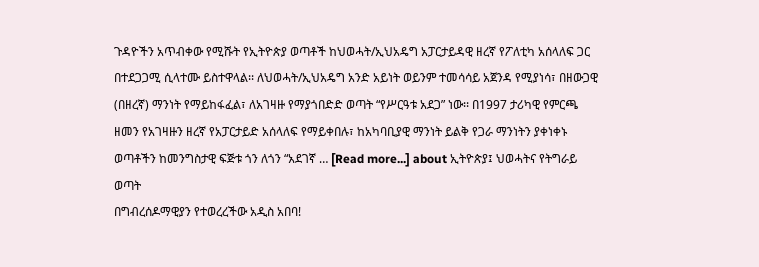ጉዳዮችን አጥብቀው የሚሹት የኢትዮጵያ ወጣቶች ከህወሓት/ኢህአዴግ አፓርታይዳዊ ዘረኛ የፖለቲካ አሰላለፍ ጋር በተደጋጋሚ ሲላተሙ ይስተዋላል፡፡ ለህወሓት/ኢህአዴግ አንድ አይነት ወይንም ተመሳሳይ አጀንዳ የሚያነሳ፣ በዘውጋዊ (በዘረኛ) ማንነት የማይከፋፈል፣ ለአገዛዙ የማያጎበድድ ወጣት “የሥርዓቱ አደጋ” ነው፡፡ በ1997 ታሪካዊ የምርጫ ዘመን የአገዛዙን ዘረኛ የአፓርታይድ አሰላለፍ የማይቀበሉ፣ ከአካባቢያዊ ማንነት ይልቅ የጋራ ማንነትን ያቀነቀኑ ወጣቶችን ከመንግስታዊ ፍጅቱ ጎን ለጎን “አደገኛ … [Read more...] about ኢትዮጵያ፤ ህወሓትና የትግራይ ወጣት
በግብረሰዶማዊያን የተወረረችው አዲስ አበባ!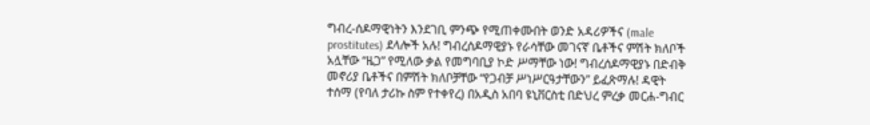ግብረ-ሰዶማዊነትን እንደገቢ ምንጭ የሚጠቀሙበት ወንድ አዳሪዎችና (male prostitutes) ደላሎች አሉ! ግብረሰዶማዊያኑ የራሳቸው መገናኛ ቤቶችና ምሽት ክለቦች አሏቸው “ዜጋ” የሚለው ቃል የመግባቢያ ኮድ ሥማቸው ነው! ግብረሰዶማዊያኑ በድብቅ መኖሪያ ቤቶችና በምሽት ክለቦቻቸው “የጋብቻ ሥነሥርዓታቸውን” ይፈጽማሉ! ዳዊት ተሰማ (የባለ ታሪኩ ስም የተቀየረ) በአዲስ አበባ ዩኒቨርስቲ በድህረ ምረቃ መርሐ-ግብር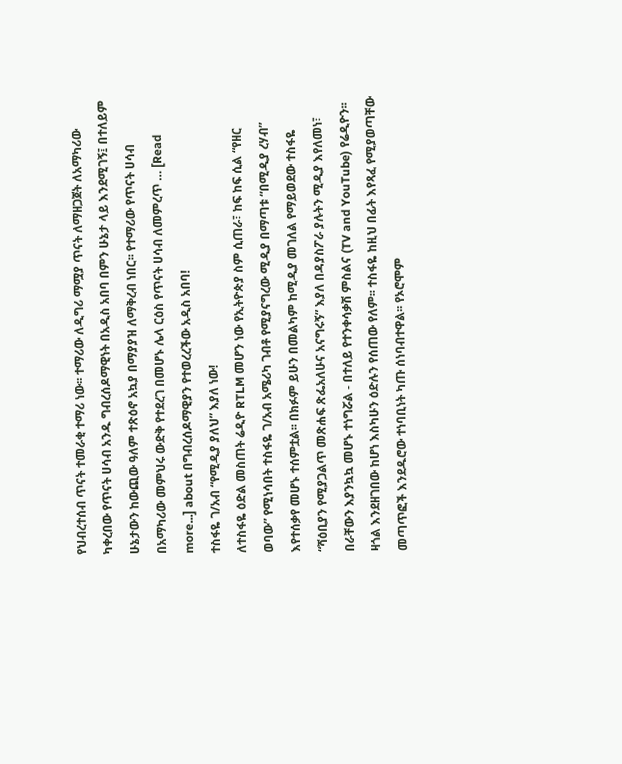የህብረተሰብ ጥናት ተመራቂ ተማሪ ነው፡፡ ተማሪው ለዲግሪ ማሟያ ጥናት ለማዘጋጀት ለአማካሪው ካቀረበው የጥናት ሀሳብ አንዱ ግብረሰዶማዊነት በአዲስ አበባ በምን ሁኔታ ላይ እንደሚገኝ፤ በተለይም ሁኔታውን ከውጪው ዓለም ተጽዕኖ አኳያ በማያያዝ ለማቅረብ ነበር፡፡ የተማሪው የጥናት ሀሳብ በአማካሪው መምህሩ ውድቅ የተደረገ በመሆኑ ሌላ ርዕስ የጥናት ሀሳብ ለመምረጥ … [Read more...] about በግብረሰዶማዊያን የተወረረችው አዲስ አበባ!
ተስፋዬ ገ/አብ “የሚዲያ ያለህ” እያለ ነው!
ለተስፋዬ ዕድል መስጠት ሬዲዮ RTLM መሆን ነው የኢትዮጵያ ስም ሲጠራ፣ ከፍ ከፍ ሲል “የዘር ወባው” የሚነሳበት ተስፋዬ ገ/አብ አሜሪካ ገብቶ የሚያናግረው ሚዲያ በማጣቱ “በሚዲያ ረሃብ” እየተሰቃየ መሆኑ ተሰምቷል፡፡ በክፉም ይሁን በመልካም ከሚዲያ መገለል የማይወደው ተስፋዬ “ሻዕቢያን የሚያጋልጥ መጽሐፍ ጽፌአለሁና አናግሩኝ” እያለ በዳያስፖራ ያሉትን ሚዲያ እየለመነ፣ በራቸውን እያንኳኳ መሆኑ ተነግሯል - በተለይ የተንቀሳቃሽ ምስልና (TV and YouTube) የሬዲዮን፡፡ ዛጎል እንደዘገበው ከሆነ እስካሁን ዕድሉን የሰጠው የለም፡፡ ተስፋዬ ከዚህ በፊት እየጻፈ የሚያወጣቸው መጣጥፎች እንደዱሮው ተነባቢነት ካጡ ሰነባብተዋል፡፡ የኦሮሞም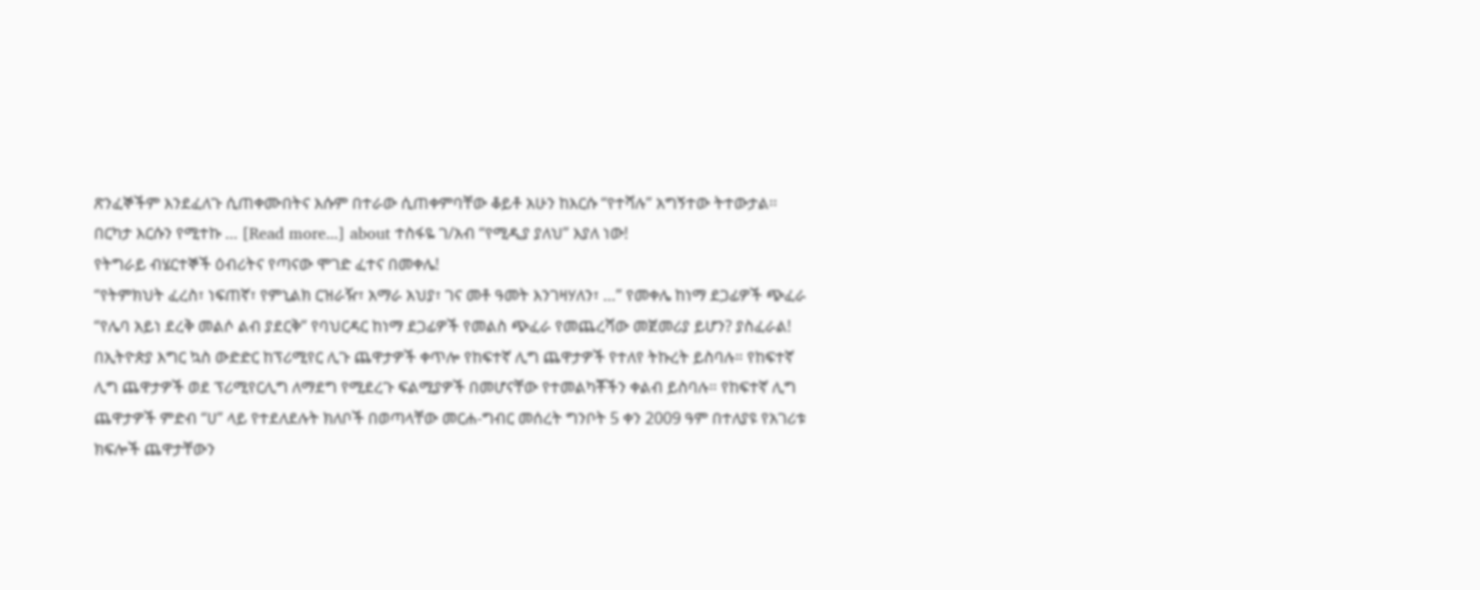ጽንፈኞችም እንደፈለጉ ሲጠቀሙበትና እሱም በተራው ሲጠቀምባቸው ቆይቶ አሁን ከእርሱ “የተሻሉ” አግኝተው ትተውታል፡፡ በርካታ እርሱን የሚተኩ … [Read more...] about ተስፋዬ ገ/አብ “የሚዲያ ያለህ” እያለ ነው!
የትግራይ ብሄርተኞች ዕብሪትና የጣናው ሞገድ ፈተና በመቀሌ!
“የትምክህት ፈረስ፣ ነፍጠኛ፣ የምኒልክ ርዝራዥ፣ አማራ አህያ፣ ገና መቶ ዓመት እንገዛሃለን፣ …” የመቀሌ ከነማ ደጋፊዎች ጭፈራ “የሌባ አይነ ደረቅ መልሶ ልብ ያደርቅ” የባህርዳር ከነማ ደጋፊዎች የመልስ ጭፈራ የመጨረሻው መጀመሪያ ይሆን? ያስፈራል! በኢትዮጵያ እግር ኳስ ውድድር ከፕሪሚየር ሊጉ ጨዋታዎች ቀጥሎ የከፍተኛ ሊግ ጨዋታዎች የተለየ ትኩረት ይስባሉ። የከፍተኛ ሊግ ጨዋታዎች ወደ ፕሪሚየርሊግ ለማደግ የሚደረጉ ፍልሚያዎች በመሆናቸው የተመልካቾችን ቀልብ ይስባሉ። የከፍተኛ ሊግ ጨዋታዎች ምድብ “ሀ” ላይ የተደለደሉት ክለቦች በወጣላቸው መርሐ-ግብር መሰረት ግንቦት 5 ቀን 2009 ዓም በተለያዩ የአገሪቱ ክፍሎች ጨዋታቸውን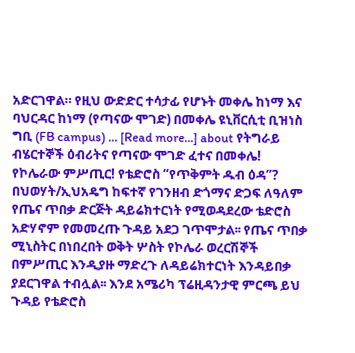አድርገዋል። የዚህ ውድድር ተሳታፊ የሆኑት መቀሌ ከነማ እና ባህርዳር ከነማ (የጣናው ሞገድ) በመቀሌ ዩኒቨርሲቲ ቢዝነስ ግቢ (FB campus) … [Read more...] about የትግራይ ብሄርተኞች ዕብሪትና የጣናው ሞገድ ፈተና በመቀሌ!
የኮሌራው ምሥጢር! የቴድሮስ “የጥቅምት ዱብ ዕዳ”?
በህወሃት/ኢህአዴግ ከፍተኛ የገንዘብ ድጎማና ድጋፍ ለዓለም የጤና ጥበቃ ድርጅት ዳይሬክተርነት የሚወዳደረው ቴድሮስ አድሃኖም የመመረጡ ጉዳይ አደጋ ገጥሞታል፡፡ የጤና ጥበቃ ሚኒስትር በነበረበት ወቅት ሦስት የኮሌራ ወረርሽኞች በምሥጢር እንዲያዙ ማድረጉ ለዳይሬክተርነት እንዳይበቃ ያደርገዋል ተብሏል፡፡ እንደ አሜሪካ ፕሬዚዳንታዊ ምርጫ ይህ ጉዳይ የቴድሮስ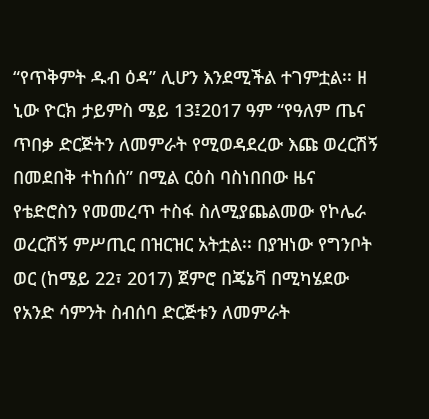“የጥቅምት ዱብ ዕዳ” ሊሆን እንደሚችል ተገምቷል፡፡ ዘ ኒው ዮርክ ታይምስ ሜይ 13፤2017 ዓም “የዓለም ጤና ጥበቃ ድርጅትን ለመምራት የሚወዳደረው እጩ ወረርሽኝ በመደበቅ ተከሰሰ” በሚል ርዕስ ባስነበበው ዜና የቴድሮስን የመመረጥ ተስፋ ስለሚያጨልመው የኮሌራ ወረርሽኝ ምሥጢር በዝርዝር አትቷል፡፡ በያዝነው የግንቦት ወር (ከሜይ 22፣ 2017) ጀምሮ በጄኔቫ በሚካሄደው የአንድ ሳምንት ስብሰባ ድርጅቱን ለመምራት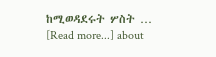ከሚወዳደሩት ሦስት … [Read more...] about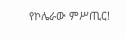የኮሌራው ምሥጢር!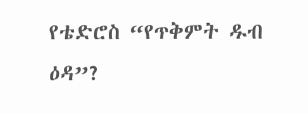የቴድሮስ “የጥቅምት ዱብ ዕዳ”?